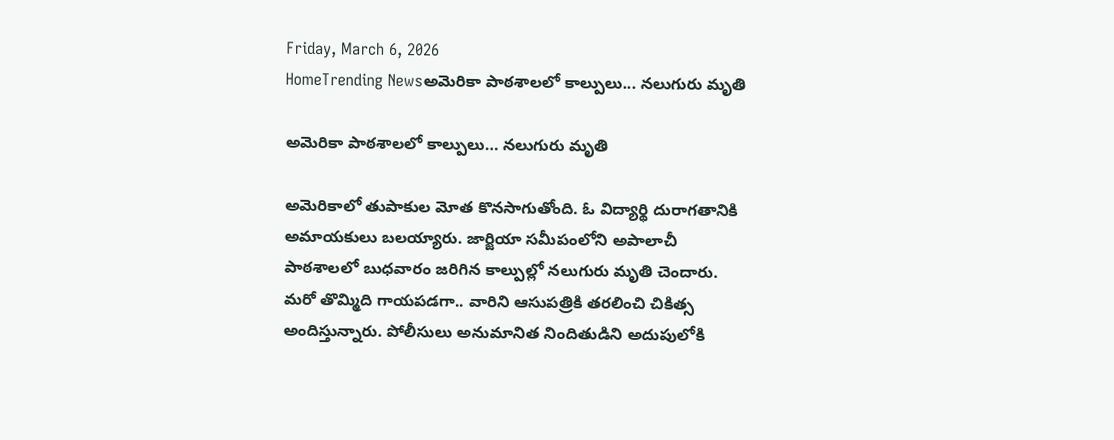Friday, March 6, 2026
HomeTrending Newsఅమెరికా పాఠశాలలో కాల్పులు... నలుగురు మృతి

అమెరికా పాఠశాలలో కాల్పులు… నలుగురు మృతి

అమెరికాలో తుపాకుల మోత కొనసాగుతోంది. ఓ విద్యార్థి దురాగతానికి అమాయకులు బలయ్యారు. జార్జియా సమీపంలోని అపాలాచీ పాఠశాలలో బుధవారం జరిగిన కాల్పుల్లో నలుగురు మృతి చెందారు. మరో తొమ్మిది గాయపడగా.. వారిని ఆసుపత్రికి తరలించి చికిత్స అందిస్తున్నారు. పోలీసులు అనుమానిత నిందితుడిని అదుపులోకి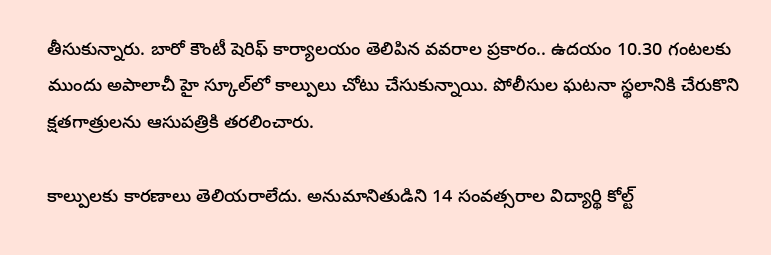తీసుకున్నారు. బారో కౌంటీ షెరిఫ్‌ కార్యాలయం తెలిపిన వవరాల ప్రకారం.. ఉదయం 10.30 గంటలకు ముందు అపాలాచీ హై స్కూల్‌లో కాల్పులు చోటు చేసుకున్నాయి. పోలీసుల ఘటనా స్థలానికి చేరుకొని క్షతగాత్రులను ఆసుపత్రికి తరలించారు.

కాల్పులకు కారణాలు తెలియరాలేదు. అనుమానితుడిని 14 సంవత్సరాల విద్యార్థి కోల్ట్‌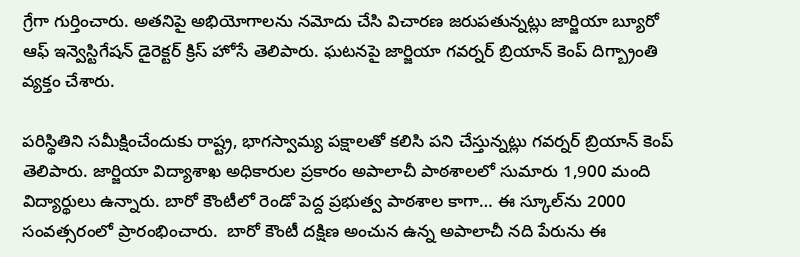గ్రేగా గుర్తించారు. అతనిపై అభియోగాలను నమోదు చేసి విచారణ జరుపతున్నట్లు జార్జియా బ్యూరో ఆఫ్‌ ఇన్వెస్టిగేషన్ డైరెక్టర్‌ క్రిస్‌ హోసే తెలిపారు. ఘటనపై జార్జియా గవర్నర్‌ బ్రియాన్‌ కెంప్‌ దిగ్బ్రాంతి వ్యక్తం చేశారు.

పరిస్థితిని సమీక్షించేందుకు రాష్ట్ర, భాగస్వామ్య పక్షాలతో కలిసి పని చేస్తున్నట్లు గవర్నర్‌ బ్రియాన్‌ కెంప్‌ తెలిపారు. జార్జియా విద్యాశాఖ అధికారుల ప్రకారం అపాలాచీ పాఠశాలలో సుమారు 1,900 మంది విద్యార్థులు ఉన్నారు. బారో కౌంటీలో రెండో పెద్ద ప్రభుత్వ పాఠశాల కాగా… ఈ స్కూల్‌ను 2000 సంవత్సరంలో ప్రారంభించారు.  బారో కౌంటీ దక్షిణ అంచున ఉన్న అపాలాచీ నది పేరును ఈ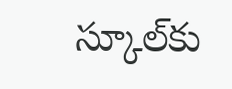స్కూల్‌కు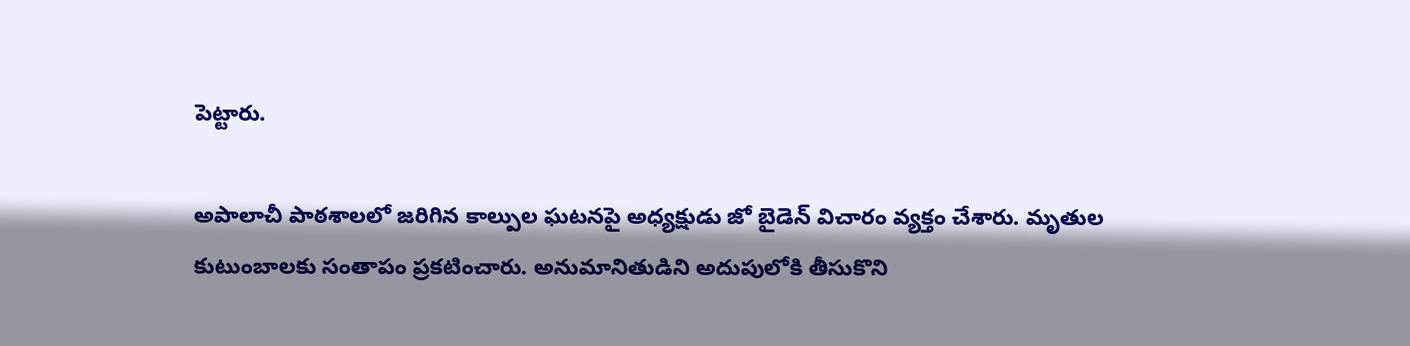పెట్టారు.

అపాలాచీ పాఠశాలలో జరిగిన కాల్పుల ఘటనపై అధ్యక్షుడు జో బైడెన్ విచారం వ్యక్తం చేశారు. మృతుల కుటుంబాలకు సంతాపం ప్రకటించారు. అనుమానితుడిని అదుపులోకి తీసుకొని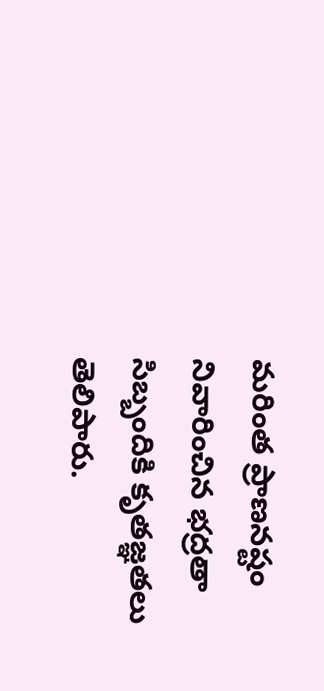మరింత ప్రాణనష్టం నివారించిన భద్రతా సిబ్బందికి కృతజ్ఞతలు తెలిపారు.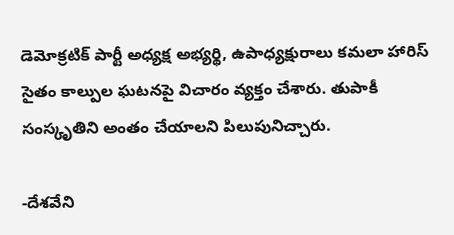డెమోక్రటిక్ పార్టీ అధ్యక్ష అభ్యర్థి, ఉపాధ్యక్షురాలు కమలా హారిస్ సైతం కాల్పుల ఘటనపై విచారం వ్యక్తం చేశారు. తుపాకీ సంస్కృతిని అంతం చేయాలని పిలుపునిచ్చారు.

-దేశవేని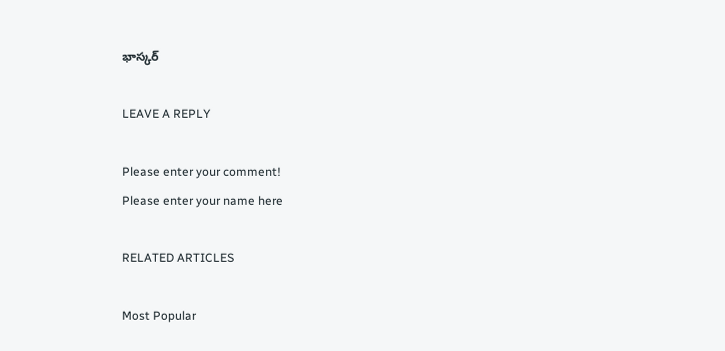భాస్కర్

LEAVE A REPLY

Please enter your comment!
Please enter your name here

RELATED ARTICLES

Most Popular